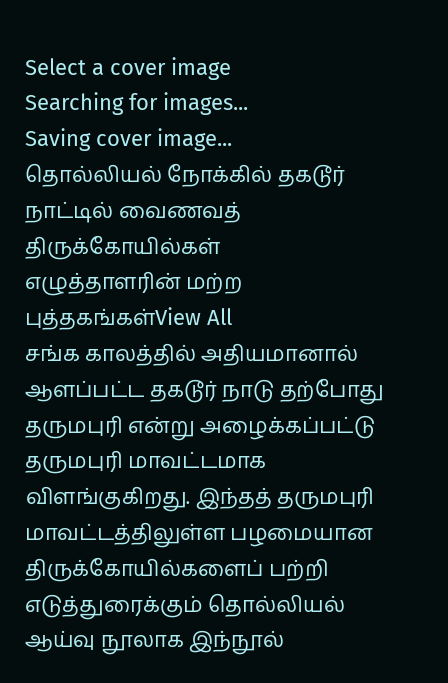Select a cover image
Searching for images...
Saving cover image...
தொல்லியல் நோக்கில் தகடூர் நாட்டில் வைணவத் திருக்கோயில்கள்
எழுத்தாளரின் மற்ற புத்தகங்கள்View All
சங்க காலத்தில் அதியமானால் ஆளப்பட்ட தகடூர் நாடு தற்போது தருமபுரி என்று அழைக்கப்பட்டு தருமபுரி மாவட்டமாக விளங்குகிறது. இந்தத் தருமபுரி மாவட்டத்திலுள்ள பழமையான திருக்கோயில்களைப் பற்றி எடுத்துரைக்கும் தொல்லியல் ஆய்வு நூலாக இந்நூல்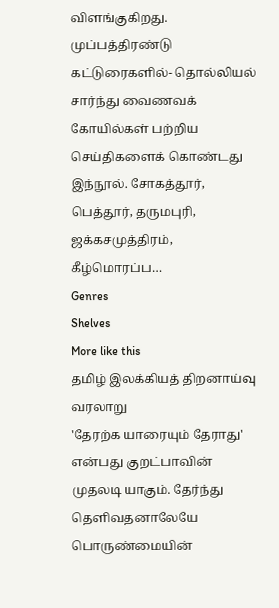விளங்குகிறது. முப்பத்திரண்டு கட்டுரைகளில்- தொல்லியல் சார்ந்து வைணவக் கோயில்கள் பற்றிய செய்திகளைக் கொண்டது இந்நூல். சோகத்தூர், பெத்தூர், தருமபுரி, ஜக்கசமுத்திரம், கீழ்மொரப்ப…
Genres
Shelves
More like this
தமிழ் இலக்கியத் திறனாய்வு வரலாறு
'தேரற்க யாரையும் தேராது' என்பது குறட்பாவின் முதலடி யாகும். தேர்ந்து தெளிவதனாலேயே பொருண்மையின்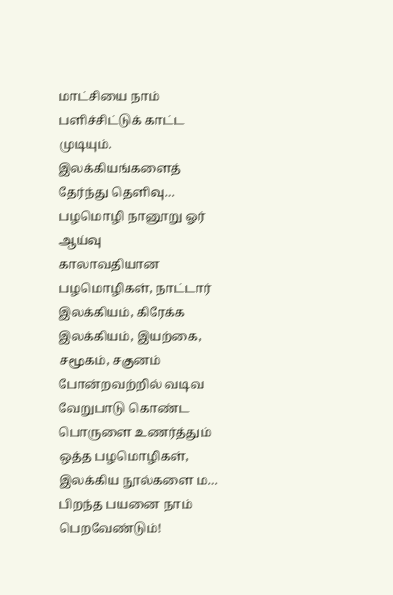மாட்சியை நாம் பளிச்சிட்டுக் காட்ட முடியும். இலக்கியங்களைத் தேர்ந்து தெளிவு…
பழமொழி நானூறு ஓர் ஆய்வு
காலாவதியான பழமொழிகள், நாட்டார் இலக்கியம், கிரேக்க இலக்கியம், இயற்கை, சமூகம், சகுனம் போன்றவற்றில் வடிவ வேறுபாடு கொண்ட பொருளை உணர்த்தும் ஒத்த பழமொழிகள், இலக்கிய நூல்களை ம…
பிறந்த பயனை நாம் பெறவேண்டும்!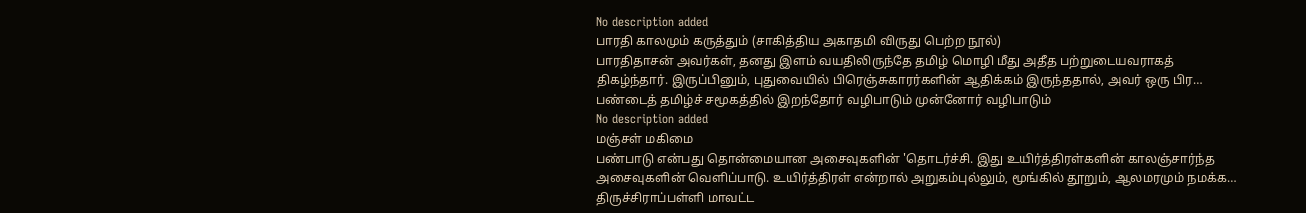No description added
பாரதி காலமும் கருத்தும் (சாகித்திய அகாதமி விருது பெற்ற நூல்)
பாரதிதாசன் அவர்கள், தனது இளம் வயதிலிருந்தே தமிழ் மொழி மீது அதீத பற்றுடையவராகத் திகழ்ந்தார். இருப்பினும், புதுவையில் பிரெஞ்சுகாரர்களின் ஆதிக்கம் இருந்ததால், அவர் ஒரு பிர…
பண்டைத் தமிழ்ச் சமூகத்தில் இறந்தோர் வழிபாடும் முன்னோர் வழிபாடும்
No description added
மஞ்சள் மகிமை
பண்பாடு என்பது தொன்மையான அசைவுகளின் 'தொடர்ச்சி. இது உயிர்த்திரள்களின் காலஞ்சார்ந்த அசைவுகளின் வெளிப்பாடு. உயிர்த்திரள் என்றால் அறுகம்புல்லும், மூங்கில் தூறும், ஆலமரமும் நமக்க…
திருச்சிராப்பள்ளி மாவட்ட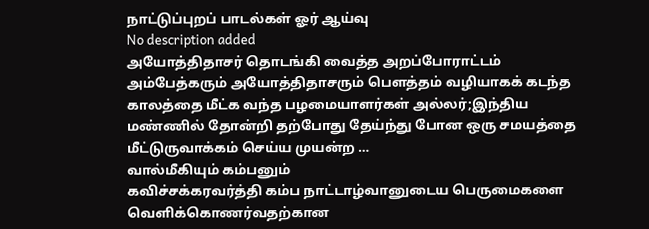நாட்டுப்புறப் பாடல்கள் ஓர் ஆய்வு
No description added
அயோத்திதாசர் தொடங்கி வைத்த அறப்போராட்டம்
அம்பேத்கரும் அயோத்திதாசரும் பெளத்தம் வழியாகக் கடந்த காலத்தை மீட்க வந்த பழமையாளர்கள் அல்லர்;இந்திய மண்ணில் தோன்றி தற்போது தேய்ந்து போன ஒரு சமயத்தை மீட்டுருவாக்கம் செய்ய முயன்ற …
வால்மீகியும் கம்பனும்
கவிச்சக்கரவர்த்தி கம்ப நாட்டாழ்வானுடைய பெருமைகளை வெளிக்கொணர்வதற்கான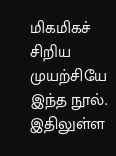மிகமிகச் சிறிய முயற்சியே இந்த நூல். இதிலுள்ள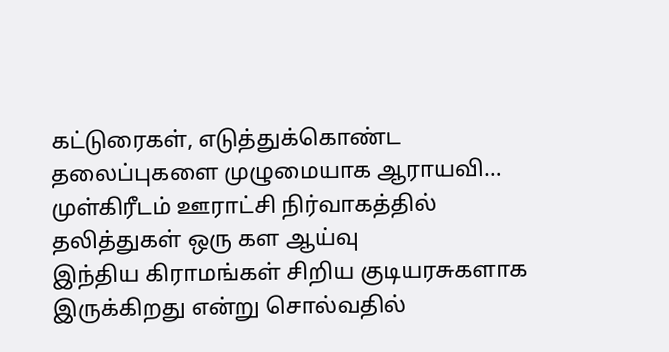கட்டுரைகள், எடுத்துக்கொண்ட தலைப்புகளை முழுமையாக ஆராயவி…
முள்கிரீடம் ஊராட்சி நிர்வாகத்தில் தலித்துகள் ஒரு கள ஆய்வு
இந்திய கிராமங்கள் சிறிய குடியரசுகளாக இருக்கிறது என்று சொல்வதில்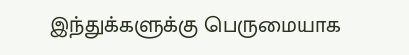இந்துக்களுக்கு பெருமையாக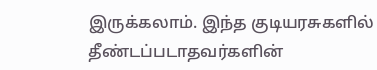இருக்கலாம். இந்த குடியரசுகளில் தீண்டப்படாதவர்களின்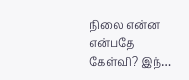நிலை என்ன என்பதே கேள்வி? இந்…